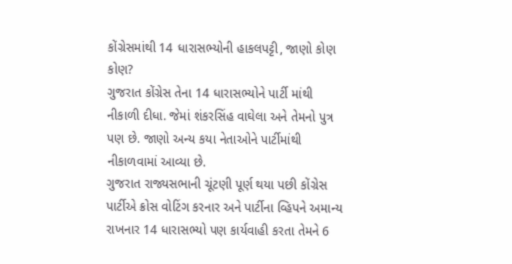કોંગ્રેસમાંથી 14 ધારાસભ્યોની હાકલપટ્ટી, જાણો કોણ કોણ?
ગુજરાત કોંગ્રેસ તેના 14 ધારાસભ્યોને પાર્ટી માંથી નીકાળી દીધા. જેમાં શંકરસિંહ વાઘેલા અને તેમનો પુત્ર પણ છે. જાણો અન્ય કયા નેતાઓને પાર્ટીમાંથી નીકાળવામાં આવ્યા છે.
ગુજરાત રાજ્યસભાની ચૂંટણી પૂર્ણ થયા પછી કોંગ્રેસ પાર્ટીએ ક્રોસ વોટિંગ કરનાર અને પાર્ટીના વ્હિપને અમાન્ય રાખનાર 14 ધારાસભ્યો પણ કાર્યવાહી કરતા તેમને 6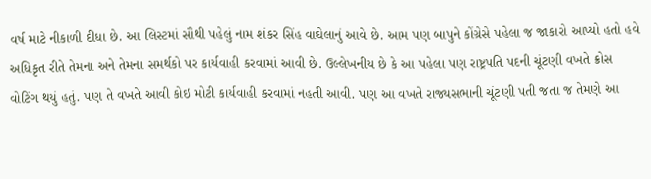વર્ષ માટે નીકાળી દીધા છે. આ લિસ્ટમાં સૌથી પહેલું નામ શંકર સિંહ વાઘેલાનું આવે છે. આમ પણ બાપુને કોંગ્રેસે પહેલા જ જાકારો આપ્યો હતો હવે અધિકૃત રીતે તેમના અને તેમના સમર્થકો પર કાર્યવાહી કરવામાં આવી છે. ઉલ્લેખનીય છે કે આ પહેલા પણ રાષ્ટ્રપતિ પદની ચૂંટણી વખતે ક્રોસ વોટિંગ થયું હતું. પણ તે વખતે આવી કોઇ મોટી કાર્યવાહી કરવામાં નહતી આવી. પણ આ વખતે રાજ્યસભાની ચૂંટણી પતી જતા જ તેમણે આ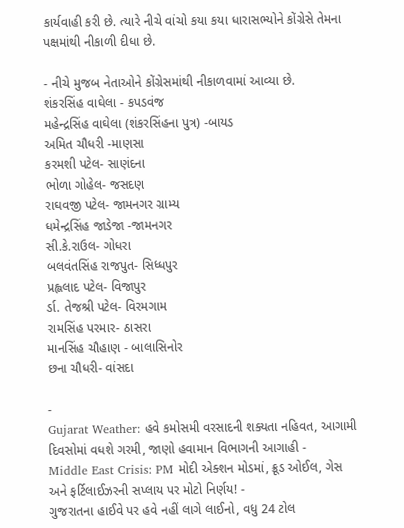કાર્યવાહી કરી છે. ત્યારે નીચે વાંચો કયા કયા ધારાસભ્યોને કોંગ્રેસે તેમના પક્ષમાંથી નીકાળી દીધા છે.

- નીચે મુજબ નેતાઓને કોંગ્રેસમાંથી નીકાળવામાં આવ્યા છે.
શંકરસિંહ વાઘેલા - કપડવંજ
મહેન્દ્રસિંહ વાઘેલા (શંકરસિંહના પુત્ર) -બાયડ
અમિત ચૌધરી -માણસા
કરમશી પટેલ- સાણંદના
ભોળા ગોહેલ- જસદણ
રાઘવજી પટેલ- જામનગર ગ્રામ્ય
ધમેન્દ્રસિંહ જાડેજા -જામનગર
સી.કે.રાઉલ- ગોધરા
બલવંતસિંહ રાજપુત- સિધ્ધપુર
પ્રહ્લલાદ પટેલ- વિજાપુર
ર્ડા. તેજશ્રી પટેલ- વિરમગામ
રામસિંહ પરમાર- ઠાસરા
માનસિંહ ચૌહાણ - બાલાસિનોર
છના ચૌધરી- વાંસદા

-
Gujarat Weather: હવે કમોસમી વરસાદની શક્યતા નહિવત, આગામી દિવસોમાં વધશે ગરમી, જાણો હવામાન વિભાગની આગાહી -
Middle East Crisis: PM મોદી એક્શન મોડમાં, ક્રૂડ ઓઈલ, ગેસ અને ફર્ટિલાઈઝરની સપ્લાય પર મોટો નિર્ણય! -
ગુજરાતના હાઈવે પર હવે નહીં લાગે લાઈનો, વધુ 24 ટોલ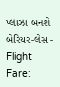પ્લાઝા બનશે બેરિયર-લેસ -
Flight Fare: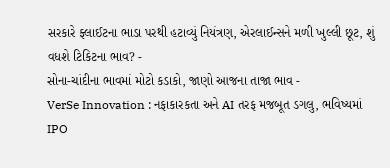સરકારે ફ્લાઈટના ભાડા પરથી હટાવ્યું નિયંત્રણ, એરલાઈન્સને મળી ખુલ્લી છૂટ, શું વધશે ટિકિટના ભાવ? -
સોના-ચાંદીના ભાવમાં મોટો કડાકો, જાણો આજના તાજા ભાવ -
VerSe Innovation : નફાકારકતા અને AI તરફ મજબૂત ડગલુ, ભવિષ્યમાં IPO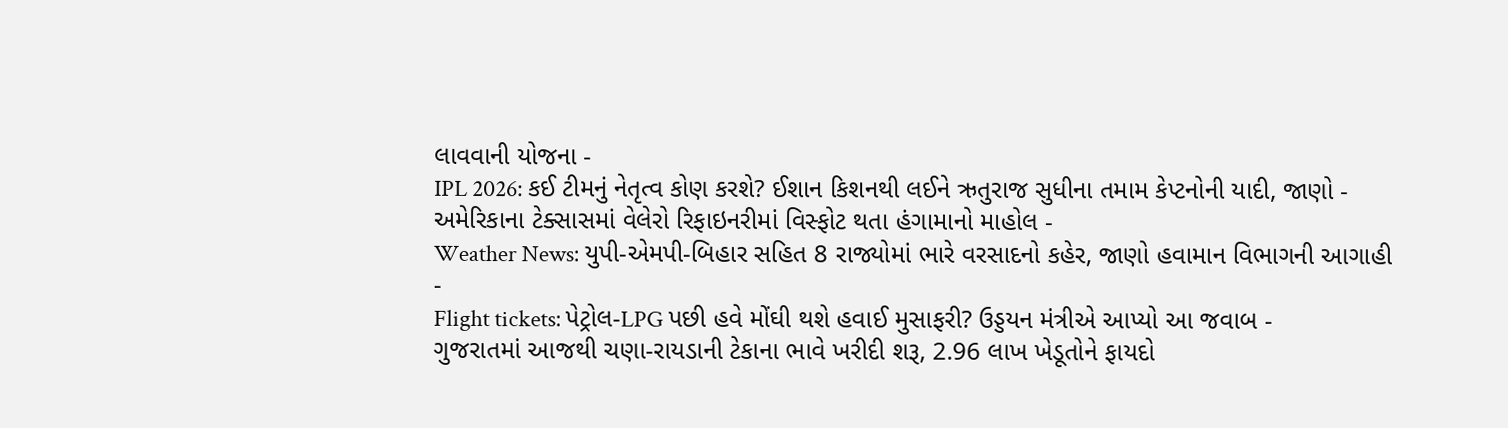લાવવાની યોજના -
IPL 2026: કઈ ટીમનું નેતૃત્વ કોણ કરશે? ઈશાન કિશનથી લઈને ઋતુરાજ સુધીના તમામ કેપ્ટનોની યાદી, જાણો -
અમેરિકાના ટેક્સાસમાં વેલેરો રિફાઇનરીમાં વિસ્ફોટ થતા હંગામાનો માહોલ -
Weather News: યુપી-એમપી-બિહાર સહિત 8 રાજ્યોમાં ભારે વરસાદનો કહેર, જાણો હવામાન વિભાગની આગાહી -
Flight tickets: પેટ્રોલ-LPG પછી હવે મોંઘી થશે હવાઈ મુસાફરી? ઉડ્ડયન મંત્રીએ આપ્યો આ જવાબ -
ગુજરાતમાં આજથી ચણા-રાયડાની ટેકાના ભાવે ખરીદી શરૂ, 2.96 લાખ ખેડૂતોને ફાયદો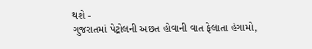થશે -
ગુજરાતમાં પેટ્રોલની અછત હોવાની વાત ફેલાતા હંગામો,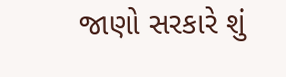જાણો સરકારે શું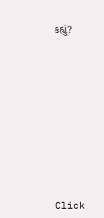કહ્યું?










Click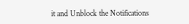it and Unblock the Notifications